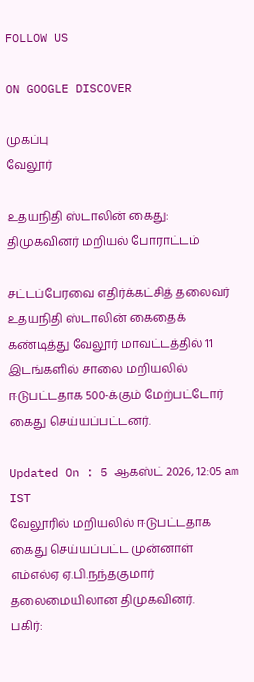FOLLOW US

ON GOOGLE DISCOVER

முகப்பு
வேலூர்

உதயநிதி ஸ்டாலின் கைது: திமுகவினர் மறியல் போராட்டம்

சட்டப்பேரவை எதிர்க்கட்சித் தலைவர் உதயநிதி ஸ்டாலின் கைதைக் கண்டித்து வேலூர் மாவட்டத்தில் 11 இடங்களில் சாலை மறியலில் ஈடுபட்டதாக 500-க்கும் மேற்பட்டோர் கைது செய்யப்பட்டனர்.

Updated On : 5 ஆகஸ்ட் 2026, 12:05 am IST
வேலூரில் மறியலில் ஈடுபட்டதாக கைது செய்யப்பட்ட முன்னாள் எம்எல்ஏ ஏ.பி.நந்தகுமார் தலைமையிலான திமுகவினர்.
பகிர்: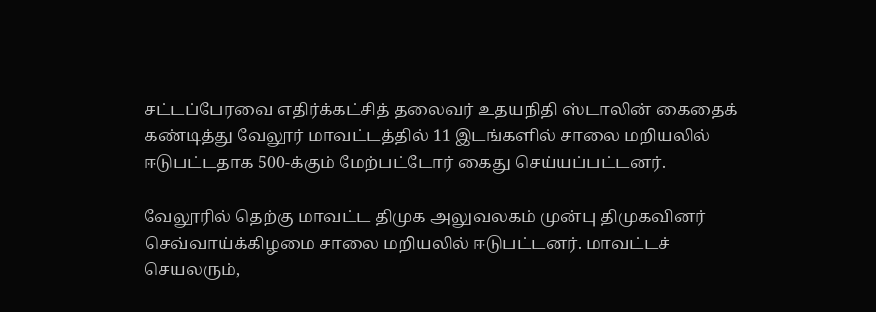சட்டப்பேரவை எதிர்க்கட்சித் தலைவர் உதயநிதி ஸ்டாலின் கைதைக் கண்டித்து வேலூர் மாவட்டத்தில் 11 இடங்களில் சாலை மறியலில் ஈடுபட்டதாக 500-க்கும் மேற்பட்டோர் கைது செய்யப்பட்டனர்.

வேலூரில் தெற்கு மாவட்ட திமுக அலுவலகம் முன்பு திமுகவினர் செவ்வாய்க்கிழமை சாலை மறியலில் ஈடுபட்டனர். மாவட்டச் செயலரும்,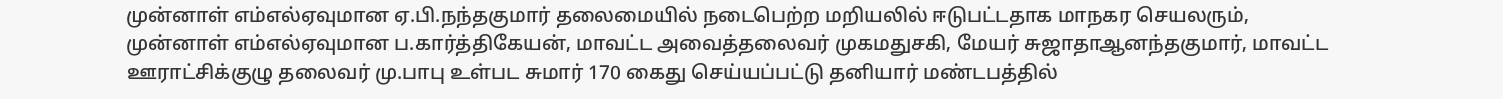முன்னாள் எம்எல்ஏவுமான ஏ.பி.நந்தகுமார் தலைமையில் நடைபெற்ற மறியலில் ஈடுபட்டதாக மாநகர செயலரும், முன்னாள் எம்எல்ஏவுமான ப.கார்த்திகேயன், மாவட்ட அவைத்தலைவர் முகமதுசகி, மேயர் சுஜாதாஆனந்தகுமார், மாவட்ட ஊராட்சிக்குழு தலைவர் மு.பாபு உள்பட சுமார் 170 கைது செய்யப்பட்டு தனியார் மண்டபத்தில்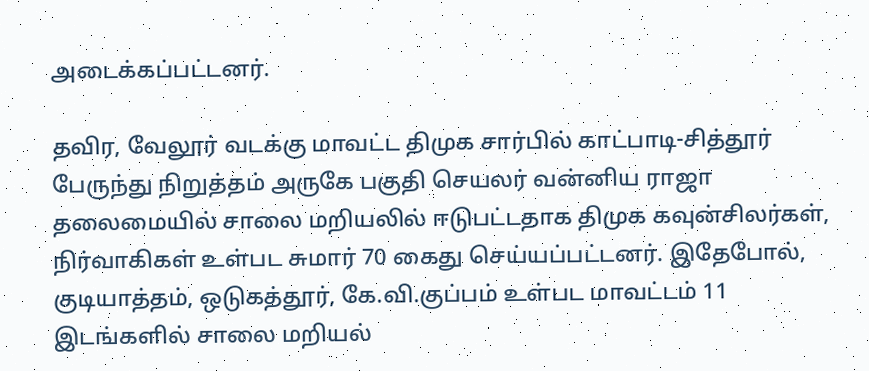அடைக்கப்பட்டனர்.

தவிர, வேலூர் வடக்கு மாவட்ட திமுக சார்பில் காட்பாடி-சித்தூர் பேருந்து நிறுத்தம் அருகே பகுதி செயலர் வன்னிய ராஜா தலைமையில் சாலை மறியலில் ஈடுபட்டதாக திமுக கவுன்சிலர்கள், நிர்வாகிகள் உள்பட சுமார் 70 கைது செய்யப்பட்டனர். இதேபோல், குடியாத்தம், ஒடுகத்தூர், கே.வி.குப்பம் உள்பட மாவட்டம் 11 இடங்களில் சாலை மறியல்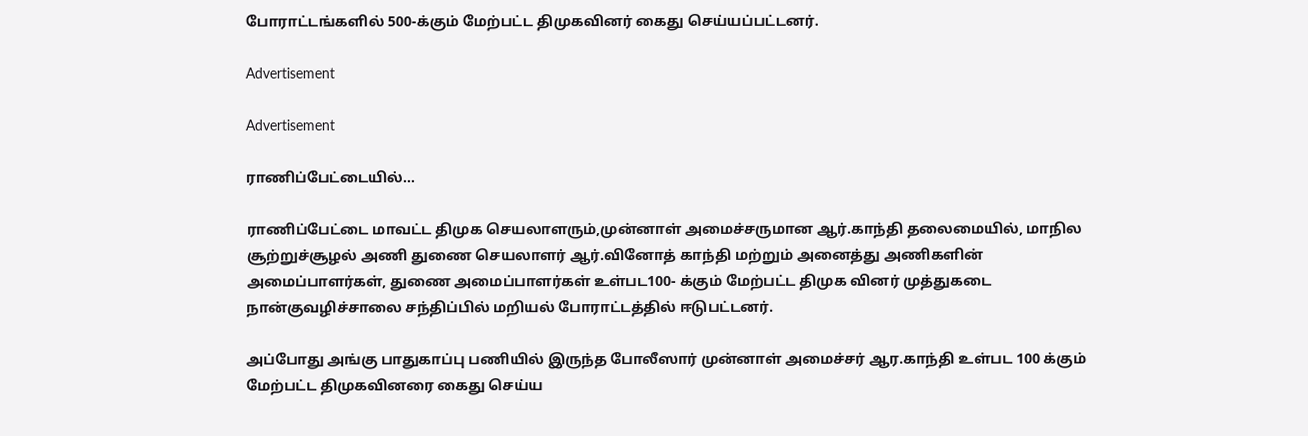போராட்டங்களில் 500-க்கும் மேற்பட்ட திமுகவினர் கைது செய்யப்பட்டனர்.

Advertisement

Advertisement

ராணிப்பேட்டையில்...

ராணிப்பேட்டை மாவட்ட திமுக செயலாளரும்,முன்னாள் அமைச்சருமான ஆர்.காந்தி தலைமையில், மாநில சூற்றுச்சூழல் அணி துணை செயலாளர் ஆர்.வினோத் காந்தி மற்றும் அனைத்து அணிகளின் அமைப்பாளர்கள், துணை அமைப்பாளர்கள் உள்பட100- க்கும் மேற்பட்ட திமுக வினர் முத்துகடை நான்குவழிச்சாலை சந்திப்பில் மறியல் போராட்டத்தில் ஈடுபட்டனர்.

அப்போது அங்கு பாதுகாப்பு பணியில் இருந்த போலீஸார் முன்னாள் அமைச்சர் ஆர.காந்தி உள்பட 100 க்கும் மேற்பட்ட திமுகவினரை கைது செய்ய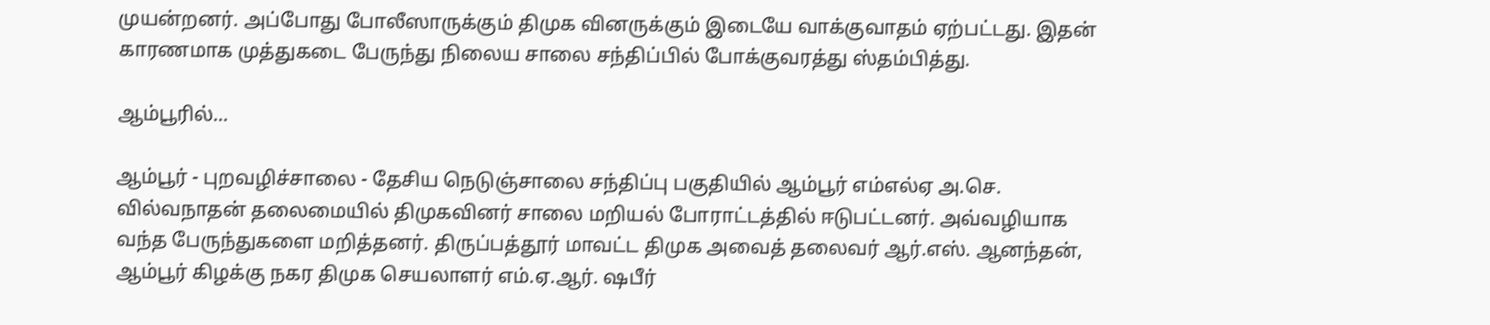முயன்றனர். அப்போது போலீஸாருக்கும் திமுக வினருக்கும் இடையே வாக்குவாதம் ஏற்பட்டது. இதன் காரணமாக முத்துகடை பேருந்து நிலைய சாலை சந்திப்பில் போக்குவரத்து ஸ்தம்பித்து.

ஆம்பூரில்...

ஆம்பூர் - புறவழிச்சாலை - தேசிய நெடுஞ்சாலை சந்திப்பு பகுதியில் ஆம்பூர் எம்எல்ஏ அ.செ. வில்வநாதன் தலைமையில் திமுகவினர் சாலை மறியல் போராட்டத்தில் ஈடுபட்டனர். அவ்வழியாக வந்த பேருந்துகளை மறித்தனர். திருப்பத்தூர் மாவட்ட திமுக அவைத் தலைவர் ஆர்.எஸ். ஆனந்தன், ஆம்பூர் கிழக்கு நகர திமுக செயலாளர் எம்.ஏ.ஆர். ஷபீர்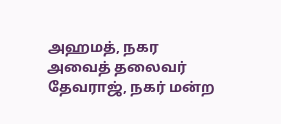அஹமத், நகர அவைத் தலைவர் தேவராஜ், நகர் மன்ற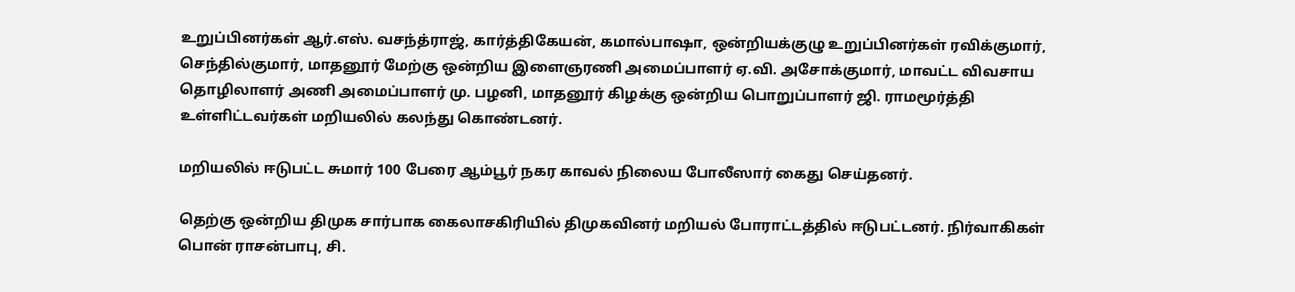உறுப்பினர்கள் ஆர்.எஸ். வசந்த்ராஜ், கார்த்திகேயன், கமால்பாஷா, ஒன்றியக்குழு உறுப்பினர்கள் ரவிக்குமார், செந்தில்குமார், மாதனூர் மேற்கு ஒன்றிய இளைஞரணி அமைப்பாளர் ஏ.வி. அசோக்குமார், மாவட்ட விவசாய தொழிலாளர் அணி அமைப்பாளர் மு. பழனி, மாதனூர் கிழக்கு ஒன்றிய பொறுப்பாளர் ஜி. ராமமூர்த்தி உள்ளிட்டவர்கள் மறியலில் கலந்து கொண்டனர்.

மறியலில் ஈடுபட்ட சுமார் 100 பேரை ஆம்பூர் நகர காவல் நிலைய போலீஸார் கைது செய்தனர்.

தெற்கு ஒன்றிய திமுக சார்பாக கைலாசகிரியில் திமுகவினர் மறியல் போராட்டத்தில் ஈடுபட்டனர். நிர்வாகிகள் பொன் ராசன்பாபு, சி.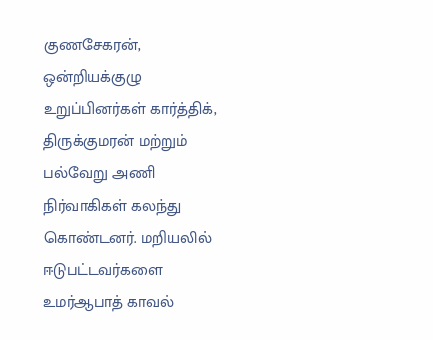குணசேகரன், ஒன்றியக்குழு உறுப்பினர்கள் கார்த்திக், திருக்குமரன் மற்றும் பல்வேறு அணி நிர்வாகிகள் கலந்து கொண்டனர். மறியலில் ஈடுபட்டவர்களை உமர்ஆபாத் காவல்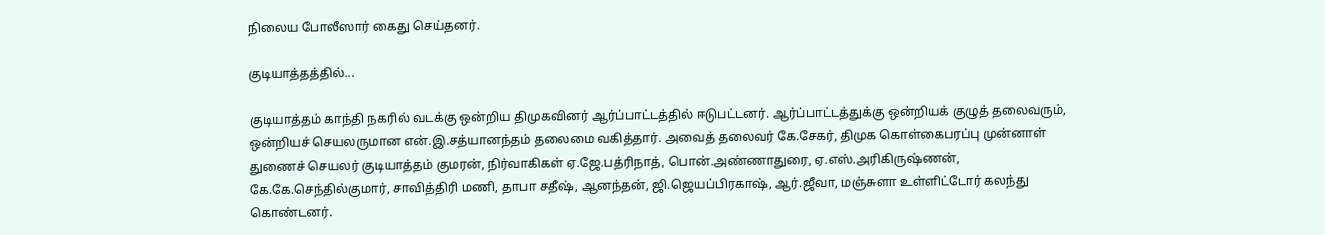நிலைய போலீஸார் கைது செய்தனர்.

குடியாத்தத்தில்...

குடியாத்தம் காந்தி நகரில் வடக்கு ஒன்றிய திமுகவினர் ஆர்ப்பாட்டத்தில் ஈடுபட்டனர். ஆர்ப்பாட்டத்துக்கு ஒன்றியக் குழுத் தலைவரும், ஒன்றியச் செயலருமான என்.இ.சத்யானந்தம் தலைமை வகித்தார். அவைத் தலைவர் கே.சேகர், திமுக கொள்கைபரப்பு முன்னாள் துணைச் செயலர் குடியாத்தம் குமரன், நிர்வாகிகள் ஏ.ஜே.பத்ரிநாத், பொன்.அண்ணாதுரை, ஏ.எஸ்.அரிகிருஷ்ணன், கே.கே.செந்தில்குமார், சாவித்திரி மணி, தாபா சதீஷ், ஆனந்தன், ஜி.ஜெயப்பிரகாஷ், ஆர்.ஜீவா, மஞ்சுளா உள்ளிட்டோர் கலந்து கொண்டனர்.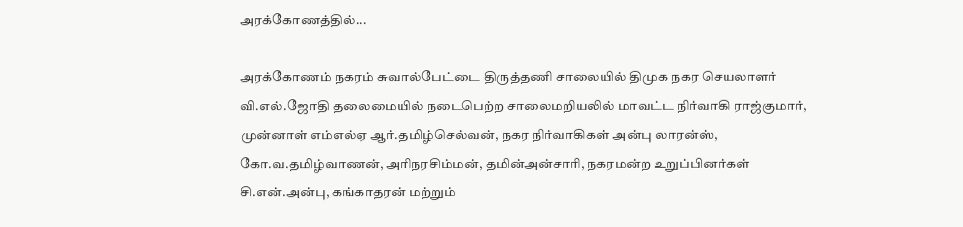அரக்கோணத்தில்...

அரக்கோணம் நகரம் சுவால்பேட்டை திருத்தணி சாலையில் திமுக நகர செயலாளர் வி.எல்.ஜோதி தலைமையில் நடைபெற்ற சாலைமறியலில் மாவட்ட நிர்வாகி ராஜ்குமார், முன்னாள் எம்எல்ஏ ஆர்.தமிழ்செல்வன், நகர நிர்வாகிகள் அன்பு லாரன்ஸ், கோ.வ.தமிழ்வாணன், அரிநரசிம்மன், தமின்அன்சாரி, நகரமன்ற உறுப்பினர்கள் சி.என்.அன்பு, கங்காதரன் மற்றும்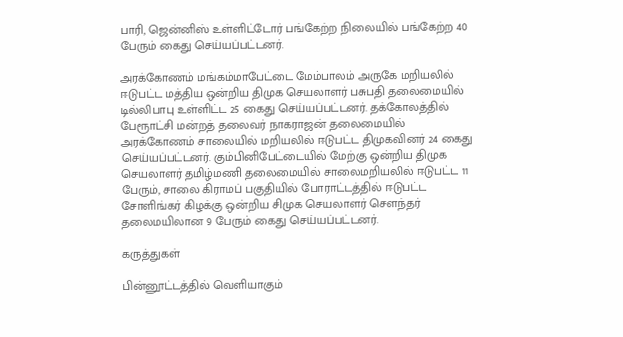பாரி, ஜென்னிஸ் உள்ளிட்டோர் பங்கேற்ற நிலையில் பங்கேற்ற 40 பேரும் கைது செய்யப்பட்டனர்.

அரக்கோணம் மங்கம்மாபேட்டை மேம்பாலம் அருகே மறியலில் ஈடுபட்ட மத்திய ஒன்றிய திமுக செயலாளர் பசுபதி தலைமையில் டில்லிபாபு உள்ளிட்ட 25 கைது செய்யப்பட்டனர். தக்கோலத்தில் பேரூாட்சி மன்றத் தலைவர் நாகராஜன் தலைமையில் அரக்கோணம் சாலையில் மறியலில் ஈடுபட்ட திமுகவினர் 24 கைது செய்யப்பட்டனர். கும்பினிபேட்டையில் மேற்கு ஒன்றிய திமுக செயலாளர் தமிழ்மணி தலைமையில் சாலைமறியலில் ஈடுபட்ட 11 பேரும், சாலை கிராமப் பகுதியில் போராட்டத்தில் ஈடுபட்ட சோளிங்கர் கிழக்கு ஒன்றிய சிமுக செயலாளர் சௌந்தர் தலைமயிலான 9 பேரும் கைது செய்யப்பட்டனர்.

கருத்துகள்

பின்னூட்டத்தில் வெளியாகும்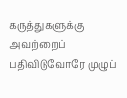கருத்துகளுக்கு அவற்றைப் பதிவிடுவோரே முழுப்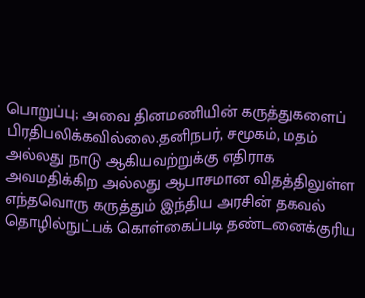பொறுப்பு; அவை தினமணியின் கருத்துகளைப் பிரதிபலிக்கவில்லை.தனிநபர், சமூகம், மதம் அல்லது நாடு ஆகியவற்றுக்கு எதிராக அவமதிக்கிற அல்லது ஆபாசமான விதத்திலுள்ள எந்தவொரு கருத்தும் இந்திய அரசின் தகவல் தொழில்நுட்பக் கொள்கைப்படி தண்டனைக்குரிய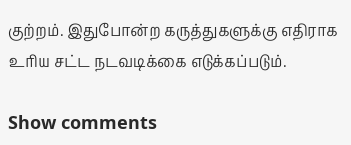குற்றம். இதுபோன்ற கருத்துகளுக்கு எதிராக உரிய சட்ட நடவடிக்கை எடுக்கப்படும்.

Show comments